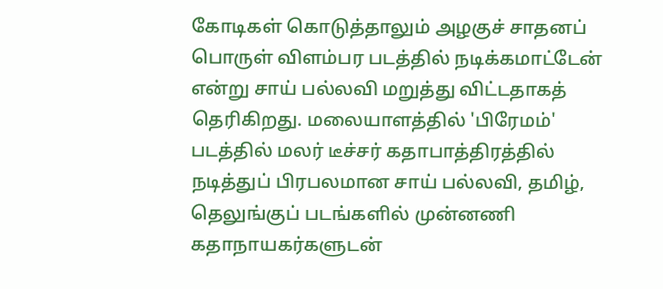கோடிகள் கொடுத்தாலும் அழகுச் சாதனப் பொருள் விளம்பர படத்தில் நடிக்கமாட்டேன் என்று சாய் பல்லவி மறுத்து விட்டதாகத் தெரிகிறது. மலையாளத்தில் 'பிரேமம்' படத்தில் மலர் டீச்சர் கதாபாத்திரத்தில் நடித்துப் பிரபலமான சாய் பல்லவி, தமிழ், தெலுங்குப் படங்களில் முன்னணி கதாநாயகர்களுடன்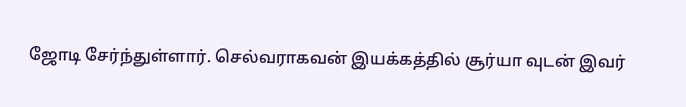ஜோடி சேர்ந்துள்ளார். செல்வராகவன் இயக்கத்தில் சூர்யா வுடன் இவர்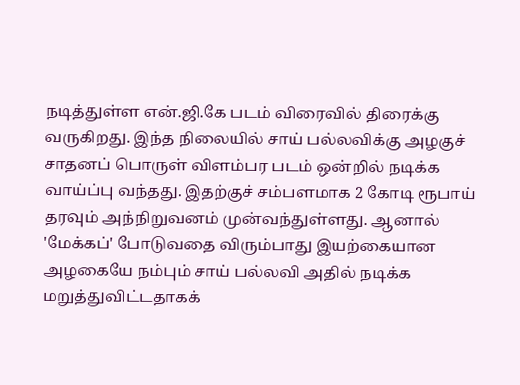நடித்துள்ள என்.ஜி.கே படம் விரைவில் திரைக்கு வருகிறது. இந்த நிலையில் சாய் பல்லவிக்கு அழகுச் சாதனப் பொருள் விளம்பர படம் ஒன்றில் நடிக்க வாய்ப்பு வந்தது. இதற்குச் சம்பளமாக 2 கோடி ரூபாய் தரவும் அந்நிறுவனம் முன்வந்துள்ளது. ஆனால் 'மேக்கப்' போடுவதை விரும்பாது இயற்கையான அழகையே நம்பும் சாய் பல்லவி அதில் நடிக்க மறுத்துவிட்டதாகக்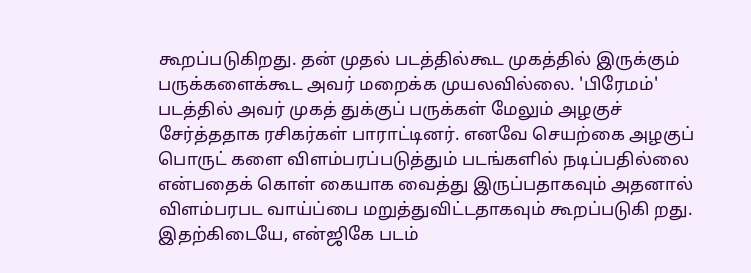கூறப்படுகிறது. தன் முதல் படத்தில்கூட முகத்தில் இருக்கும் பருக்களைக்கூட அவர் மறைக்க முயலவில்லை. 'பிரேமம்' படத்தில் அவர் முகத் துக்குப் பருக்கள் மேலும் அழகுச் சேர்த்ததாக ரசிகர்கள் பாராட்டினர். எனவே செயற்கை அழகுப் பொருட் களை விளம்பரப்படுத்தும் படங்களில் நடிப்பதில்லை என்பதைக் கொள் கையாக வைத்து இருப்பதாகவும் அதனால் விளம்பரபட வாய்ப்பை மறுத்துவிட்டதாகவும் கூறப்படுகி றது. இதற்கிடையே, என்ஜிகே படம்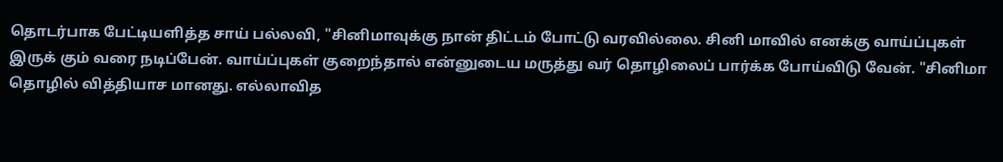தொடர்பாக பேட்டியளித்த சாய் பல்லவி, "சினிமாவுக்கு நான் திட்டம் போட்டு வரவில்லை. சினி மாவில் எனக்கு வாய்ப்புகள் இருக் கும் வரை நடிப்பேன். வாய்ப்புகள் குறைந்தால் என்னுடைய மருத்து வர் தொழிலைப் பார்க்க போய்விடு வேன். "சினிமா தொழில் வித்தியாச மானது. எல்லாவித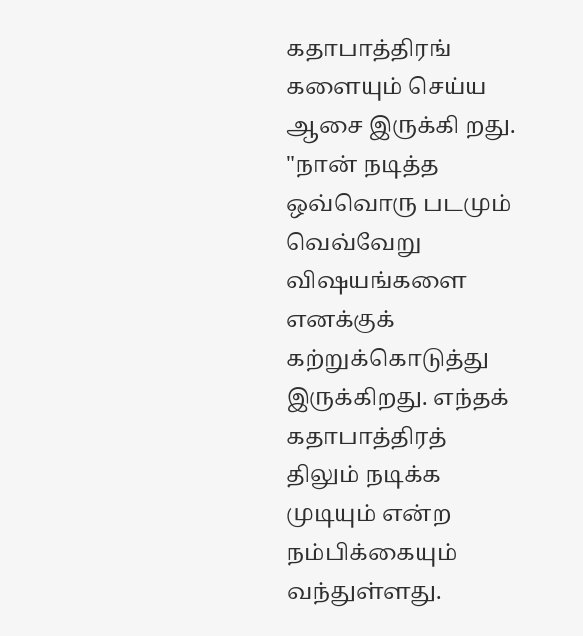கதாபாத்திரங் களையும் செய்ய ஆசை இருக்கி றது. "நான் நடித்த ஒவ்வொரு படமும் வெவ்வேறு விஷயங்களை எனக்குக் கற்றுக்கொடுத்து இருக்கிறது. எந்தக் கதாபாத்திரத் திலும் நடிக்க முடியும் என்ற நம்பிக்கையும் வந்துள்ளது.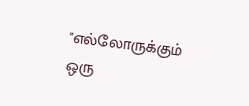"எல்லோருக்கும் ஒரு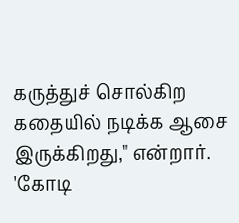கருத்துச் சொல்கிற கதையில் நடிக்க ஆசை இருக்கிறது," என்றார்.
'கோடி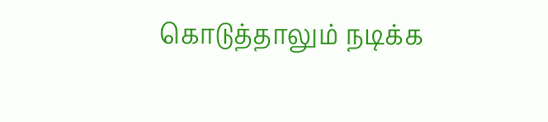கொடுத்தாலும் நடிக்க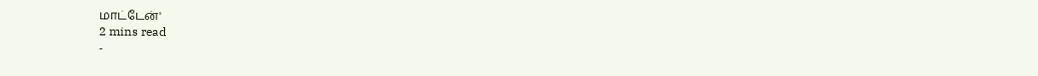மாட்டேன்'
2 mins read
-